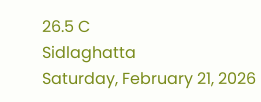26.5 C
Sidlaghatta
Saturday, February 21, 2026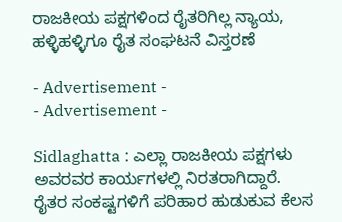ರಾಜಕೀಯ ಪಕ್ಷಗಳಿಂದ ರೈತರಿಗಿಲ್ಲ ನ್ಯಾಯ, ಹಳ್ಳಿಹಳ್ಳಿಗೂ ರೈತ ಸಂಘಟನೆ ವಿಸ್ತರಣೆ

- Advertisement -
- Advertisement -

Sidlaghatta : ಎಲ್ಲಾ ರಾಜಕೀಯ ಪಕ್ಷಗಳು ಅವರವರ ಕಾರ್ಯಗಳಲ್ಲಿ ನಿರತರಾಗಿದ್ದಾರೆ. ರೈತರ ಸಂಕಷ್ಟಗಳಿಗೆ ಪರಿಹಾರ ಹುಡುಕುವ ಕೆಲಸ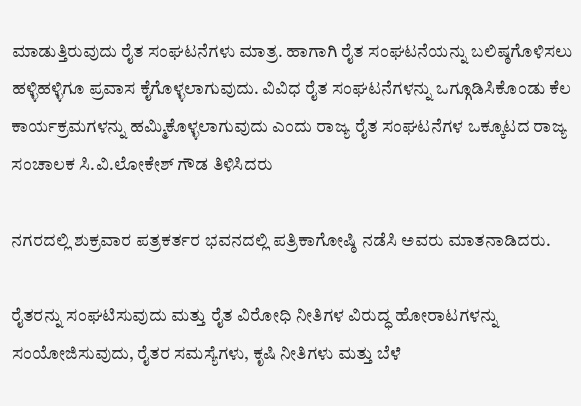ಮಾಡುತ್ತಿರುವುದು ರೈತ ಸಂಘಟನೆಗಳು ಮಾತ್ರ. ಹಾಗಾಗಿ ರೈತ ಸಂಘಟನೆಯನ್ನು ಬಲಿಷ್ಠಗೊಳಿಸಲು ಹಳ್ಳಿಹಳ್ಳಿಗೂ ಪ್ರವಾಸ ಕೈಗೊಳ್ಳಲಾಗುವುದು. ವಿವಿಧ ರೈತ ಸಂಘಟನೆಗಳನ್ನು ಒಗ್ಗೂಡಿಸಿಕೊಂಡು ಕೆಲ ಕಾರ್ಯಕ್ರಮಗಳನ್ನು ಹಮ್ಮಿಕೊಳ್ಳಲಾಗುವುದು ಎಂದು ರಾಜ್ಯ ರೈತ ಸಂಘಟನೆಗಳ ಒಕ್ಕೂಟದ ರಾಜ್ಯ ಸಂಚಾಲಕ ಸಿ.ವಿ.ಲೋಕೇಶ್ ಗೌಡ ತಿಳಿಸಿದರು

ನಗರದಲ್ಲಿ ಶುಕ್ರವಾರ ಪತ್ರಕರ್ತರ ಭವನದಲ್ಲಿ ಪತ್ರಿಕಾಗೋಷ್ಠಿ ನಡೆಸಿ ಅವರು ಮಾತನಾಡಿದರು.

ರೈತರನ್ನು ಸಂಘಟಿಸುವುದು ಮತ್ತು ರೈತ ವಿರೋಧಿ ನೀತಿಗಳ ವಿರುದ್ಧ ಹೋರಾಟಗಳನ್ನು ಸಂಯೋಜಿಸುವುದು, ರೈತರ ಸಮಸ್ಯೆಗಳು, ಕೃಷಿ ನೀತಿಗಳು ಮತ್ತು ಬೆಳೆ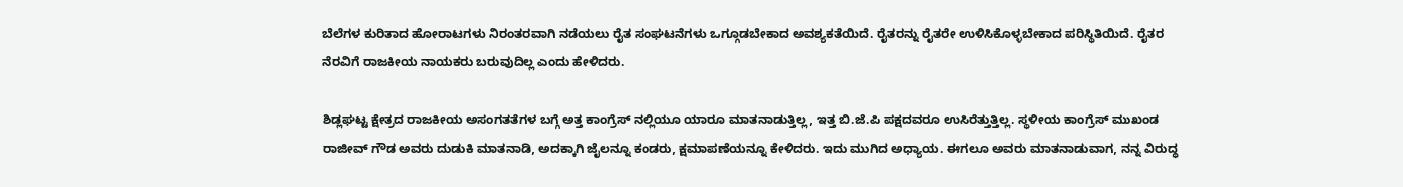ಬೆಲೆಗಳ ಕುರಿತಾದ ಹೋರಾಟಗಳು ನಿರಂತರವಾಗಿ ನಡೆಯಲು ರೈತ ಸಂಘಟನೆಗಳು ಒಗ್ಗೂಡಬೇಕಾದ ಅವಶ್ಯಕತೆಯಿದೆ. ರೈತರನ್ನು ರೈತರೇ ಉಳಿಸಿಕೊಳ್ಳಬೇಕಾದ ಪರಿಸ್ಥಿತಿಯಿದೆ. ರೈತರ ನೆರವಿಗೆ ರಾಜಕೀಯ ನಾಯಕರು ಬರುವುದಿಲ್ಲ ಎಂದು ಹೇಳಿದರು.

ಶಿಡ್ಲಘಟ್ಟ ಕ್ಷೇತ್ರದ ರಾಜಕೀಯ ಅಸಂಗತತೆಗಳ ಬಗ್ಗೆ ಅತ್ತ ಕಾಂಗ್ರೆಸ್ ನಲ್ಲಿಯೂ ಯಾರೂ ಮಾತನಾಡುತ್ತಿಲ್ಲ, ಇತ್ತ ಬಿ.ಜೆ.ಪಿ ಪಕ್ಷದವರೂ ಉಸಿರೆತ್ತುತ್ತಿಲ್ಲ. ಸ್ಥಳೀಯ ಕಾಂಗ್ರೆಸ್ ಮುಖಂಡ ರಾಜೀವ್ ಗೌಡ ಅವರು ದುಡುಕಿ ಮಾತನಾಡಿ, ಅದಕ್ಕಾಗಿ ಜೈಲನ್ನೂ ಕಂಡರು, ಕ್ಷಮಾಪಣೆಯನ್ನೂ ಕೇಳಿದರು. ಇದು ಮುಗಿದ ಅಧ್ಯಾಯ. ಈಗಲೂ ಅವರು ಮಾತನಾಡುವಾಗ, ನನ್ನ ವಿರುದ್ಧ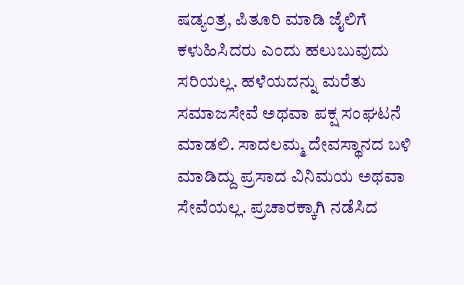ಷಡ್ಯಂತ್ರ, ಪಿತೂರಿ ಮಾಡಿ ಜೈಲಿಗೆ ಕಳುಹಿಸಿದರು ಎಂದು ಹಲುಬುವುದು ಸರಿಯಲ್ಲ. ಹಳೆಯದನ್ನು ಮರೆತು ಸಮಾಜಸೇವೆ ಅಥವಾ ಪಕ್ಷ ಸಂಘಟನೆ ಮಾಡಲಿ. ಸಾದಲಮ್ಮ ದೇವಸ್ಥಾನದ ಬಳಿ ಮಾಡಿದ್ದು ಪ್ರಸಾದ ವಿನಿಮಯ ಅಥವಾ ಸೇವೆಯಲ್ಲ. ಪ್ರಚಾರಕ್ಕಾಗಿ ನಡೆಸಿದ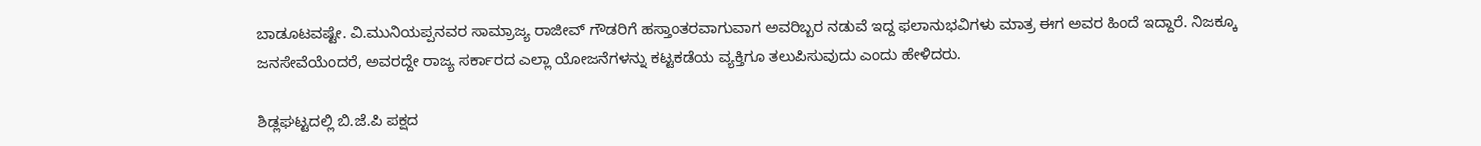ಬಾಡೂಟವಷ್ಟೇ. ವಿ.ಮುನಿಯಪ್ಪನವರ ಸಾಮ್ರಾಜ್ಯ ರಾಜೀವ್ ಗೌಡರಿಗೆ ಹಸ್ತಾಂತರವಾಗುವಾಗ ಅವರಿಬ್ಬರ ನಡುವೆ ಇದ್ದ ಫಲಾನುಭವಿಗಳು ಮಾತ್ರ ಈಗ ಅವರ ಹಿಂದೆ ಇದ್ದಾರೆ. ನಿಜಕ್ಕೂ ಜನಸೇವೆಯೆಂದರೆ, ಅವರದ್ದೇ ರಾಜ್ಯ ಸರ್ಕಾರದ ಎಲ್ಲಾ ಯೋಜನೆಗಳನ್ನು ಕಟ್ಟಕಡೆಯ ವ್ಯಕ್ತಿಗೂ ತಲುಪಿಸುವುದು ಎಂದು ಹೇಳಿದರು.

ಶಿಡ್ಲಘಟ್ಟದಲ್ಲಿ ಬಿ.ಜೆ.ಪಿ ಪಕ್ಷದ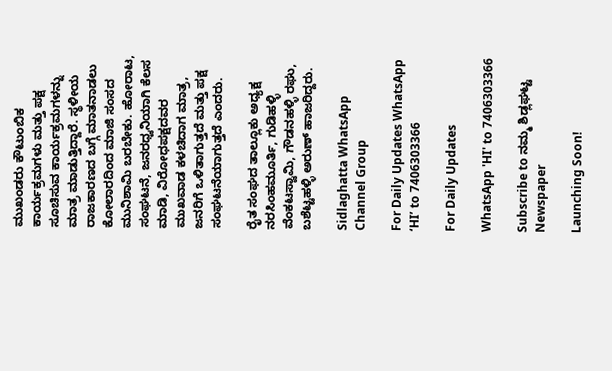ಮುಖಂಡರು ಕೌಟುಂಬಿಕ ಕಾರ್ಯಕ್ರಮಗಳು ಮತ್ತು ಪಕ್ಷ ಸೂಚಿಸುವ ಕಾರ್ಯಕ್ರಮಗಳನ್ನು ಮಾತ್ರ ಮಾಡುತ್ತಿದ್ದಾರೆ. ಸ್ಥಳೀಯ ರಾಜಕಾರಣದ ಬಗ್ಗೆ ಮಾತನಾಡಲು ಕೋಲಾರದಿಂದ ಮಾಜಿ ಸಂಸದ ಮುನಿಶಾಮಿ ಬರಬೇಕು. ಹೋರಾಟ, ಸಂಘಟನೆ, ಜನರಧ್ವನಿಯಾಗಿ ಕೆಲಸ ಮಾಡಿ, ವಿರೋಧಪಕ್ಷದವರ ಮುಖವಾಡ ಕಳಚಿದಾಗ ಮಾತ್ರ, ಜನರಿಗೆ ಒಳಿತಾಗುತ್ತದೆ ಮತ್ತು ಪಕ್ಷ ಸಂಘಟನೆಯಾಗುತ್ತದೆ ಎಂದರು.

ರೈತ ಸಂಘದ ತಾಲ್ಲೂಕು ಅಧ್ಯಕ್ಷ ನರಸಿಂಹಮೂರ್ತಿ, ಗುಡಿಹಳ್ಳಿ ವೆಂಕಟಸ್ವಾಮಿ, ಗೌಡನಹಳ್ಳಿ ರಘು, ಬಶೆಟ್ಟಹಳ್ಳಿ ಅರುಣ್ ಹಾಜರಿದ್ದರು.

Sidlaghatta WhatsApp Channel Group

For Daily Updates WhatsApp ‘HI’ to 7406303366

For Daily Updates

WhatsApp 'HI' to 7406303366

Subscribe to ನಮ್ಮ ಶಿಡ್ಲಘಟ್ಟ Newspaper

Launching Soon!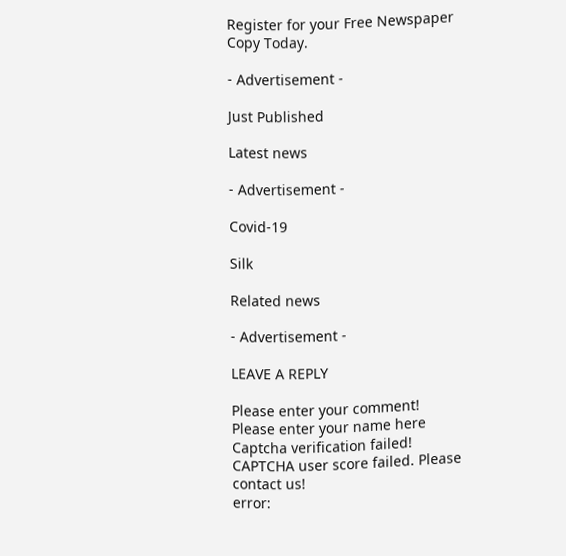Register for your Free Newspaper Copy Today.

- Advertisement -

Just Published

Latest news

- Advertisement -

Covid-19

Silk

Related news

- Advertisement -

LEAVE A REPLY

Please enter your comment!
Please enter your name here
Captcha verification failed!
CAPTCHA user score failed. Please contact us!
error: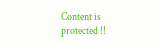Content is protected !!